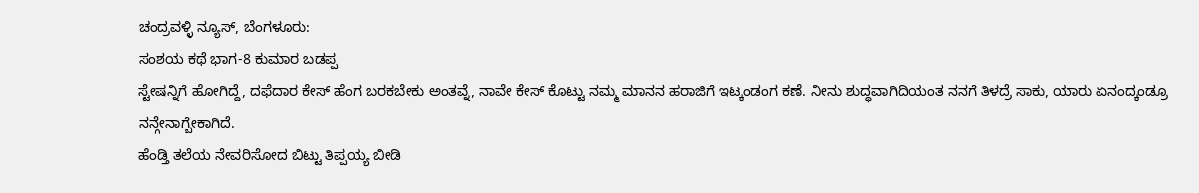ಚಂದ್ರವಳ್ಳಿ ನ್ಯೂಸ್, ಬೆಂಗಳೂರು:
ಸಂಶಯ ಕಥೆ ಭಾಗ-8 ಕುಮಾರ ಬಡಪ್ಪ
ಸ್ಟೇಷನ್ನಿಗೆ ಹೋಗಿದ್ದೆ, ದಫೆದಾರ ಕೇಸ್ ಹೆಂಗ ಬರಕಬೇಕು ಅಂತವ್ನೆ, ನಾವೇ ಕೇಸ್ ಕೊಟ್ಟು ನಮ್ಮ ಮಾನನ ಹರಾಜಿಗೆ ಇಟ್ಕಂಡಂಗ ಕಣೆ. ನೀನು ಶುದ್ಧವಾಗಿದಿಯಂತ ನನಗೆ ತಿಳದ್ರೆ ಸಾಕು, ಯಾರು ಏನಂದ್ಕಂಡ್ರೂ ನನ್ಗೇನಾಗ್ಬೇಕಾಗಿದೆ.
ಹೆಂಡ್ತಿ ತಲೆಯ ನೇವರಿಸೋದ ಬಿಟ್ಟು ತಿಪ್ಪಯ್ಯ ಬೀಡಿ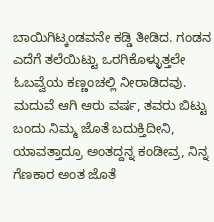ಬಾಯಿಗಿಟ್ಕಂಡವನೇ ಕಡ್ಡಿ ತೀಡಿದ. ಗಂಡನ ಎದೆಗೆ ತಲೆಯಿಟ್ಟು ಒರಗಿಕೊಳ್ಳುತ್ತಲೇ ಓಬವ್ವೆಯ ಕಣ್ಣಂಚಲ್ಲಿ ನೀರಾಡಿದವು.
ಮದುವೆ ಆಗಿ ಆರು ವರ್ಷ, ತವರು ಬಿಟ್ಟು ಬಂದು ನಿಮ್ಮ ಜೊತೆ ಬದುಕ್ತಿದೀನಿ, ಯಾವತ್ತಾದ್ರೂ ಅಂತದ್ದನ್ನ ಕಂಡೀವ್ರ, ನಿನ್ನ ಗೆಣಕಾರ ಅಂತ ಜೊತೆ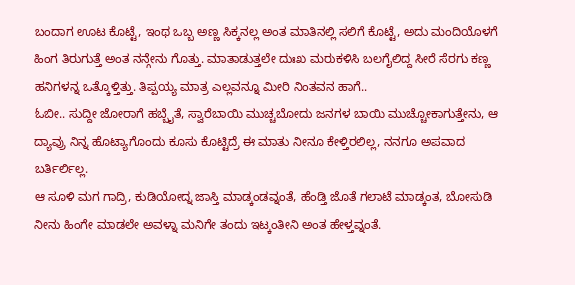ಬಂದಾಗ ಊಟ ಕೊಟ್ಟೆ, ಇಂಥ ಒಬ್ಬ ಅಣ್ಣ ಸಿಕ್ಕನಲ್ಲ ಅಂತ ಮಾತಿನಲ್ಲಿ ಸಲಿಗೆ ಕೊಟ್ಟೆ, ಅದು ಮಂದಿಯೊಳಗೆ ಹಿಂಗ ತಿರುಗುತ್ತೆ ಅಂತ ನನ್ಗೇನು ಗೊತ್ತು. ಮಾತಾಡುತ್ತಲೇ ದುಃಖ ಮರುಕಳಿಸಿ ಬಲಗೈಲಿದ್ದ ಸೀರೆ ಸೆರಗು ಕಣ್ಣ ಹನಿಗಳನ್ನ ಒತ್ಕೊಳ್ತಿತ್ತು. ತಿಪ್ಪಯ್ಯ ಮಾತ್ರ ಎಲ್ಲವನ್ನೂ ಮೀರಿ ನಿಂತವನ ಹಾಗೆ..
ಓಬೀ.. ಸುದ್ದೀ ಜೋರಾಗೆ ಹಬ್ಬೈತೆ, ಸ್ವಾರೆಬಾಯಿ ಮುಚ್ಚಬೋದು ಜನಗಳ ಬಾಯಿ ಮುಚ್ಚೋಕಾಗುತ್ತೇನು, ಆ ದ್ಯಾವ್ರು ನಿನ್ನ ಹೊಟ್ಯಾಗೊಂದು ಕೂಸು ಕೊಟ್ಟಿದ್ರೆ ಈ ಮಾತು ನೀನೂ ಕೇಳ್ತಿರಲಿಲ್ಲ, ನನಗೂ ಅಪವಾದ ಬರ್ತಿರ್ಲಿಲ್ಲ.
ಆ ಸೂಳಿ ಮಗ ಗಾದ್ರಿ, ಕುಡಿಯೋದ್ನ ಜಾಸ್ತಿ ಮಾಡ್ಕಂಡವ್ನಂತೆ, ಹೆಂಡ್ತಿ ಜೊತೆ ಗಲಾಟೆ ಮಾಡ್ಕಂತ, ಬೋಸುಡಿ ನೀನು ಹಿಂಗೇ ಮಾಡಲೇ ಅವಳ್ನಾ ಮನಿಗೇ ತಂದು ಇಟ್ಕಂತೀನಿ ಅಂತ ಹೇಳ್ತವ್ನಂತೆ.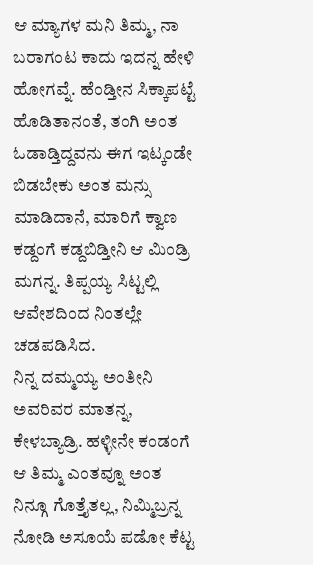ಆ ಮ್ಯಾಗಳ ಮನಿ ತಿಮ್ಮ, ನಾ ಬರಾಗಂಟ ಕಾದು ಇದನ್ನ ಹೇಳಿ ಹೋಗವ್ನೆ. ಹೆಂಡ್ತೀನ ಸಿಕ್ಕಾಪಟ್ಟೆ ಹೊಡಿತಾನಂತೆ, ತಂಗಿ ಅಂತ ಓಡಾಡ್ತಿದ್ದವನು ಈಗ ಇಟ್ಕಂಡೇ ಬಿಡಬೇಕು ಅಂತ ಮನ್ಸು ಮಾಡಿದಾನೆ, ಮಾರಿಗೆ ಕ್ವಾಣ ಕಡ್ದಂಗೆ ಕಡ್ದಬಿಡ್ತೀನಿ ಆ ಮಿಂಡ್ರಿ ಮಗನ್ನ. ತಿಪ್ಪಯ್ಯ ಸಿಟ್ಟಲ್ಲಿ ಆವೇಶದಿಂದ ನಿಂತಲ್ಲೇ ಚಡಪಡಿಸಿದ.
ನಿನ್ನ ದಮ್ಮಯ್ಯ ಅಂತೀನಿ ಅವರಿವರ ಮಾತನ್ನ, ಕೇಳಬ್ಯಾಡ್ರಿ. ಹಳ್ಳೀನೇ ಕಂಡಂಗೆ ಆ ತಿಮ್ಮ ಎಂತವ್ನೂ ಅಂತ ನಿನ್ಗೂ ಗೊತ್ತೈತಲ್ಲ, ನಿಮ್ಮಿಬ್ರನ್ನ ನೋಡಿ ಅಸೂಯೆ ಪಡೋ ಕೆಟ್ಟ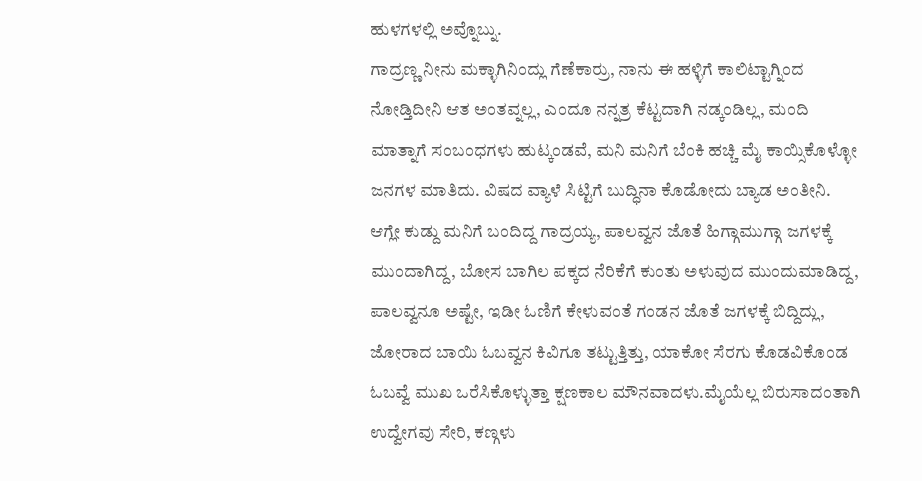ಹುಳಗಳಲ್ಲಿ ಅವ್ನೊಬ್ನು.
ಗಾದ್ರಣ್ಣ ನೀನು ಮಕ್ಳಾಗಿನಿಂದ್ಲು ಗೆಣೆಕಾರ್ರು, ನಾನು ಈ ಹಳ್ಳಿಗೆ ಕಾಲಿಟ್ಟಾಗ್ನಿಂದ ನೋಡ್ತಿದೀನಿ ಆತ ಅಂತವ್ನಲ್ಲ, ಎಂದೂ ನನ್ನತ್ರ ಕೆಟ್ಟದಾಗಿ ನಡ್ಕಂಡಿಲ್ಲ, ಮಂದಿ ಮಾತ್ನಾಗೆ ಸಂಬಂಧಗಳು ಹುಟ್ಕಂಡವೆ, ಮನಿ ಮನಿಗೆ ಬೆಂಕಿ ಹಚ್ಚಿ ಮೈ ಕಾಯ್ಸಿಕೊಳ್ಳೋ ಜನಗಳ ಮಾತಿದು. ವಿಷದ ವ್ಯಾಳೆ ಸಿಟ್ಟಿಗೆ ಬುದ್ಧಿನಾ ಕೊಡೋದು ಬ್ಯಾಡ ಅಂತೀನಿ.
ಆಗ್ಲೇ ಕುಡ್ದು ಮನಿಗೆ ಬಂದಿದ್ದ ಗಾದ್ರಯ್ಯ, ಪಾಲವ್ವನ ಜೊತೆ ಹಿಗ್ಗಾಮುಗ್ಗಾ ಜಗಳಕ್ಕೆ ಮುಂದಾಗಿದ್ದ, ಬೋಸ ಬಾಗಿಲ ಪಕ್ಕದ ನೆರಿಕೆಗೆ ಕುಂತು ಅಳುವುದ ಮುಂದುಮಾಡಿದ್ದ, ಪಾಲವ್ವನೂ ಅಷ್ಟೇ, ಇಡೀ ಓಣಿಗೆ ಕೇಳುವಂತೆ ಗಂಡನ ಜೊತೆ ಜಗಳಕ್ಕೆ ಬಿದ್ದಿದ್ಲು, ಜೋರಾದ ಬಾಯಿ ಓಬವ್ವನ ಕಿವಿಗೂ ತಟ್ಟುತ್ತಿತ್ತು, ಯಾಕೋ ಸೆರಗು ಕೊಡವಿಕೊಂಡ ಓಬವ್ವೆ ಮುಖ ಒರೆಸಿಕೊಳ್ಳುತ್ತಾ ಕ್ಷಣಕಾಲ ಮೌನವಾದಳು.ಮೈಯೆಲ್ಲ ಬಿರುಸಾದಂತಾಗಿ ಉದ್ವೇಗವು ಸೇರಿ, ಕಣ್ಗಳು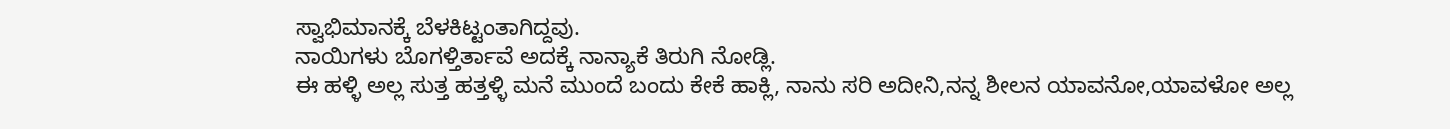ಸ್ವಾಭಿಮಾನಕ್ಕೆ ಬೆಳಕಿಟ್ಟಂತಾಗಿದ್ದವು.
ನಾಯಿಗಳು ಬೊಗಳ್ತಿರ್ತಾವೆ ಅದಕ್ಕೆ ನಾನ್ಯಾಕೆ ತಿರುಗಿ ನೋಡ್ಲಿ.
ಈ ಹಳ್ಳಿ ಅಲ್ಲ ಸುತ್ತ ಹತ್ತಳ್ಳಿ ಮನೆ ಮುಂದೆ ಬಂದು ಕೇಕೆ ಹಾಕ್ಲಿ, ನಾನು ಸರಿ ಅದೀನಿ,ನನ್ನ ಶೀಲನ ಯಾವನೋ,ಯಾವಳೋ ಅಲ್ಲ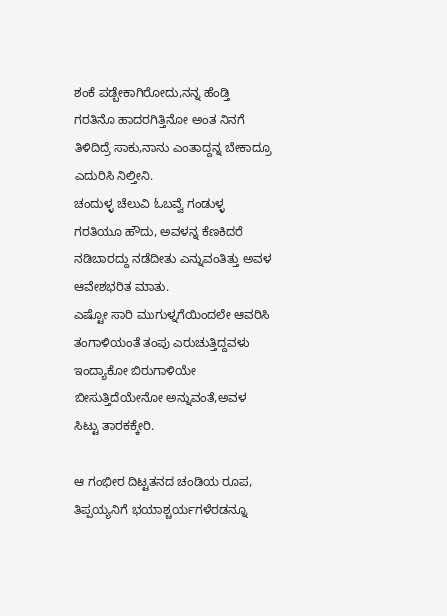ಶಂಕೆ ಪಡ್ಬೇಕಾಗಿರೋದು,ನನ್ನ ಹೆಂಡ್ತಿ ಗರತಿನೊ ಹಾದರಗಿತ್ತಿನೋ ಅಂತ ನಿನಗೆ ತಿಳಿದಿದ್ರೆ ಸಾಕು,ನಾನು ಎಂತಾದ್ದನ್ನ ಬೇಕಾದ್ರೂ ಎದುರಿಸಿ ನಿಲ್ತೀನಿ.
ಚಂದುಳ್ಳ ಚೆಲುವಿ ಓಬವ್ವೆ ಗಂಡುಳ್ಳ ಗರತಿಯೂ ಹೌದು, ಅವಳನ್ನ ಕೆಣಕಿದರೆ ನಡಿಬಾರದ್ದು ನಡೆದೀತು ಎನ್ನುವಂತಿತ್ತು ಅವಳ ಆವೇಶಭರಿತ ಮಾತು.
ಎಷ್ಟೋ ಸಾರಿ ಮುಗುಳ್ನಗೆಯಿಂದಲೇ ಆವರಿಸಿ ತಂಗಾಳಿಯಂತೆ ತಂಪು ಎರುಚುತ್ತಿದ್ದವಳು ಇಂದ್ಯಾಕೋ ಬಿರುಗಾಳಿಯೇ ಬೀಸುತ್ತಿದೆಯೇನೋ ಅನ್ನುವಂತೆ,ಅವಳ ಸಿಟ್ಟು ತಾರಕಕ್ಕೇರಿ.

ಆ ಗಂಭೀರ ದಿಟ್ಟತನದ ಚಂಡಿಯ ರೂಪ, ತಿಪ್ಪಯ್ಯನಿಗೆ ಭಯಾಶ್ಚರ್ಯಗಳೆರಡನ್ನೂ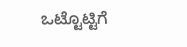ಒಟ್ಟೊಟ್ಟಿಗೆ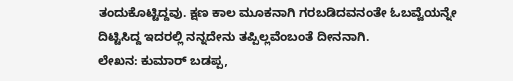ತಂದುಕೊಟ್ಟಿದ್ದವು. ಕ್ಷಣ ಕಾಲ ಮೂಕನಾಗಿ ಗರಬಡಿದವನಂತೇ ಓಬವ್ವೆಯನ್ನೇ ದಿಟ್ಟಿಸಿದ್ದ ಇದರಲ್ಲಿ ನನ್ನದೇನು ತಪ್ಪಿಲ್ಲವೆಂಬಂತೆ ದೀನನಾಗಿ.
ಲೇಖನ: ಕುಮಾರ್ ಬಡಪ್ಪ,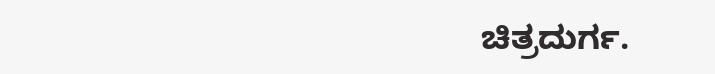ಚಿತ್ರದುರ್ಗ.